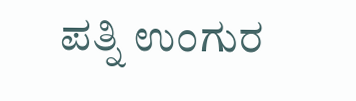ಪತ್ನಿ ಉಂಗುರ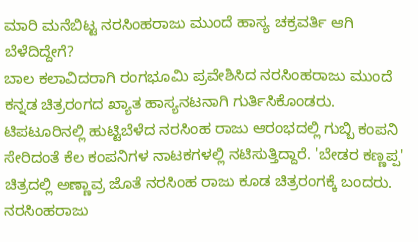ಮಾರಿ ಮನೆಬಿಟ್ಟ ನರಸಿಂಹರಾಜು ಮುಂದೆ ಹಾಸ್ಯ ಚಕ್ರವರ್ತಿ ಆಗಿ ಬೆಳೆದಿದ್ದೇಗೆ?
ಬಾಲ ಕಲಾವಿದರಾಗಿ ರಂಗಭೂಮಿ ಪ್ರವೇಶಿಸಿದ ನರಸಿಂಹರಾಜು ಮುಂದೆ ಕನ್ನಡ ಚಿತ್ರರಂಗದ ಖ್ಯಾತ ಹಾಸ್ಯನಟನಾಗಿ ಗುರ್ತಿಸಿಕೊಂಡರು. ಟಿಪಟೂರಿನಲ್ಲಿ ಹುಟ್ಟಿಬೆಳೆದ ನರಸಿಂಹ ರಾಜು ಆರಂಭದಲ್ಲಿ ಗುಬ್ಬಿ ಕಂಪನಿ ಸೇರಿದಂತೆ ಕೆಲ ಕಂಪನಿಗಳ ನಾಟಕಗಳಲ್ಲಿ ನಟಿಸುತ್ತಿದ್ದಾರೆ. 'ಬೇಡರ ಕಣ್ಣಪ್ಪ' ಚಿತ್ರದಲ್ಲಿ ಅಣ್ಣಾವ್ರ ಜೊತೆ ನರಸಿಂಹ ರಾಜು ಕೂಡ ಚಿತ್ರರಂಗಕ್ಕೆ ಬಂದರು.
ನರಸಿಂಹರಾಜು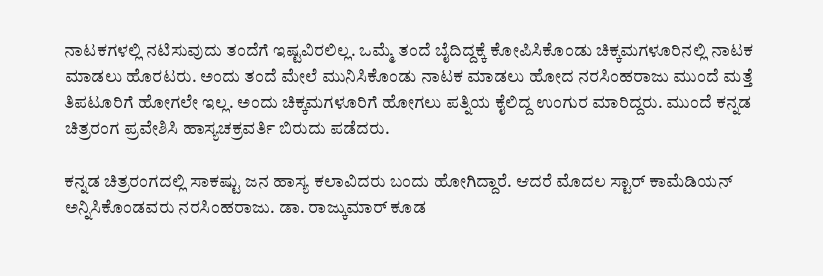ನಾಟಕಗಳಲ್ಲಿ ನಟಿಸುವುದು ತಂದೆಗೆ ಇಷ್ಟವಿರಲಿಲ್ಲ. ಒಮ್ಮೆ ತಂದೆ ಬೈದಿದ್ದಕ್ಕೆ ಕೋಪಿಸಿಕೊಂಡು ಚಿಕ್ಕಮಗಳೂರಿನಲ್ಲಿ ನಾಟಕ ಮಾಡಲು ಹೊರಟರು. ಅಂದು ತಂದೆ ಮೇಲೆ ಮುನಿಸಿಕೊಂಡು ನಾಟಕ ಮಾಡಲು ಹೋದ ನರಸಿಂಹರಾಜು ಮುಂದೆ ಮತ್ತೆ ತಿಪಟೂರಿಗೆ ಹೋಗಲೇ ಇಲ್ಲ. ಅಂದು ಚಿಕ್ಕಮಗಳೂರಿಗೆ ಹೋಗಲು ಪತ್ನಿಯ ಕೈಲಿದ್ದ ಉಂಗುರ ಮಾರಿದ್ದರು. ಮುಂದೆ ಕನ್ನಡ ಚಿತ್ರರಂಗ ಪ್ರವೇಶಿಸಿ ಹಾಸ್ಯಚಕ್ರವರ್ತಿ ಬಿರುದು ಪಡೆದರು.

ಕನ್ನಡ ಚಿತ್ರರಂಗದಲ್ಲಿ ಸಾಕಷ್ಟು ಜನ ಹಾಸ್ಯ ಕಲಾವಿದರು ಬಂದು ಹೋಗಿದ್ದಾರೆ. ಆದರೆ ಮೊದಲ ಸ್ಟಾರ್ ಕಾಮೆಡಿಯನ್ ಅನ್ನಿಸಿಕೊಂಡವರು ನರಸಿಂಹರಾಜು. ಡಾ. ರಾಜ್ಕುಮಾರ್ ಕೂಡ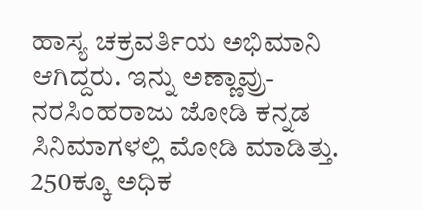ಹಾಸ್ಯ ಚಕ್ರವರ್ತಿಯ ಅಭಿಮಾನಿ ಆಗಿದ್ದರು. ಇನ್ನು ಅಣ್ಣಾವ್ರು- ನರಸಿಂಹರಾಜು ಜೋಡಿ ಕನ್ನಡ ಸಿನಿಮಾಗಳಲ್ಲಿ ಮೋಡಿ ಮಾಡಿತ್ತು. 250ಕ್ಕೂ ಅಧಿಕ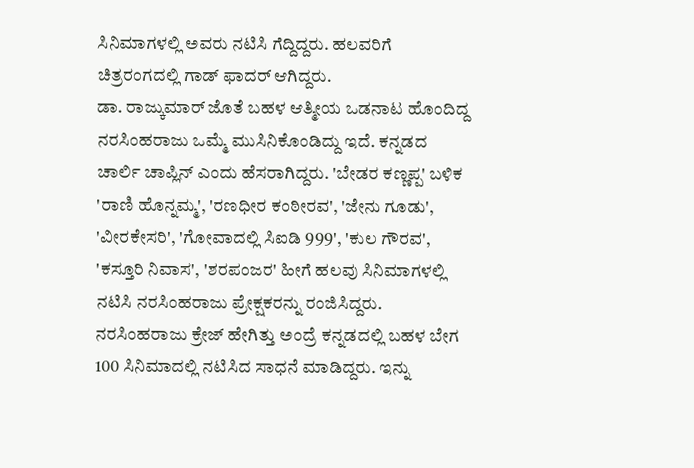ಸಿನಿಮಾಗಳಲ್ಲಿ ಅವರು ನಟಿಸಿ ಗೆದ್ದಿದ್ದರು. ಹಲವರಿಗೆ ಚಿತ್ರರಂಗದಲ್ಲಿ ಗಾಡ್ ಫಾದರ್ ಆಗಿದ್ದರು.
ಡಾ. ರಾಜ್ಕುಮಾರ್ ಜೊತೆ ಬಹಳ ಆತ್ಮೀಯ ಒಡನಾಟ ಹೊಂದಿದ್ದ ನರಸಿಂಹರಾಜು ಒಮ್ಮೆ ಮುಸಿನಿಕೊಂಡಿದ್ದು ಇದೆ. ಕನ್ನಡದ ಚಾರ್ಲಿ ಚಾಪ್ಲಿನ್ ಎಂದು ಹೆಸರಾಗಿದ್ದರು. 'ಬೇಡರ ಕಣ್ಣಪ್ಪ' ಬಳಿಕ 'ರಾಣಿ ಹೊನ್ನಮ್ಮ', 'ರಣಧೀರ ಕಂಠೀರವ', 'ಜೇನು ಗೂಡು', 'ವೀರಕೇಸರಿ', 'ಗೋವಾದಲ್ಲಿ ಸಿಐಡಿ 999', 'ಕುಲ ಗೌರವ', 'ಕಸ್ತೂರಿ ನಿವಾಸ', 'ಶರಪಂಜರ' ಹೀಗೆ ಹಲವು ಸಿನಿಮಾಗಳಲ್ಲಿ ನಟಿಸಿ ನರಸಿಂಹರಾಜು ಪ್ರೇಕ್ಷಕರನ್ನು ರಂಜಿಸಿದ್ದರು.
ನರಸಿಂಹರಾಜು ಕ್ರೇಜ್ ಹೇಗಿತ್ತು ಅಂದ್ರೆ ಕನ್ನಡದಲ್ಲಿ ಬಹಳ ಬೇಗ 100 ಸಿನಿಮಾದಲ್ಲಿ ನಟಿಸಿದ ಸಾಧನೆ ಮಾಡಿದ್ದರು. ಇನ್ನು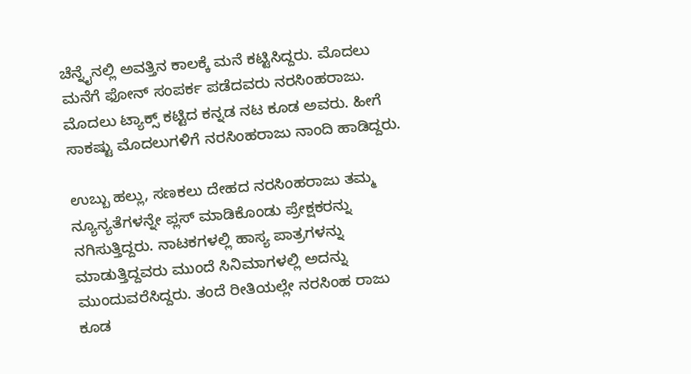ಚೆನ್ನೈನಲ್ಲಿ ಅವತ್ತಿನ ಕಾಲಕ್ಕೆ ಮನೆ ಕಟ್ಟಿಸಿದ್ದರು. ಮೊದಲು ಮನೆಗೆ ಫೋನ್ ಸಂಪರ್ಕ ಪಡೆದವರು ನರಸಿಂಹರಾಜು. ಮೊದಲು ಟ್ಯಾಕ್ಸ್ ಕಟ್ಟಿದ ಕನ್ನಡ ನಟ ಕೂಡ ಅವರು. ಹೀಗೆ ಸಾಕಷ್ಟು ಮೊದಲುಗಳಿಗೆ ನರಸಿಂಹರಾಜು ನಾಂದಿ ಹಾಡಿದ್ದರು.

ಉಬ್ಬು ಹಲ್ಲು, ಸಣಕಲು ದೇಹದ ನರಸಿಂಹರಾಜು ತಮ್ಮ ನ್ಯೂನ್ಯತೆಗಳನ್ನೇ ಪ್ಲಸ್ ಮಾಡಿಕೊಂಡು ಪ್ರೇಕ್ಷಕರನ್ನು ನಗಿಸುತ್ತಿದ್ದರು. ನಾಟಕಗಳಲ್ಲಿ ಹಾಸ್ಯ ಪಾತ್ರಗಳನ್ನು ಮಾಡುತ್ತಿದ್ದವರು ಮುಂದೆ ಸಿನಿಮಾಗಳಲ್ಲಿ ಅದನ್ನು ಮುಂದುವರೆಸಿದ್ದರು. ತಂದೆ ರೀತಿಯಲ್ಲೇ ನರಸಿಂಹ ರಾಜು ಕೂಡ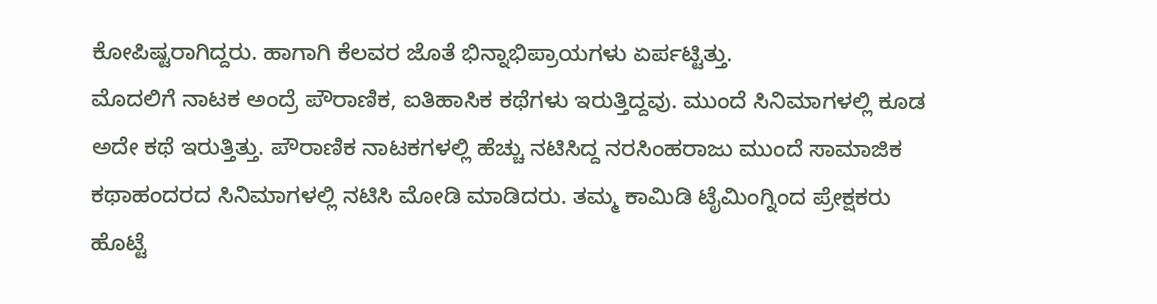ಕೋಪಿಷ್ಟರಾಗಿದ್ದರು. ಹಾಗಾಗಿ ಕೆಲವರ ಜೊತೆ ಭಿನ್ನಾಭಿಪ್ರಾಯಗಳು ಏರ್ಪಟ್ಟಿತ್ತು.
ಮೊದಲಿಗೆ ನಾಟಕ ಅಂದ್ರೆ ಪೌರಾಣಿಕ, ಐತಿಹಾಸಿಕ ಕಥೆಗಳು ಇರುತ್ತಿದ್ದವು. ಮುಂದೆ ಸಿನಿಮಾಗಳಲ್ಲಿ ಕೂಡ ಅದೇ ಕಥೆ ಇರುತ್ತಿತ್ತು. ಪೌರಾಣಿಕ ನಾಟಕಗಳಲ್ಲಿ ಹೆಚ್ಚು ನಟಿಸಿದ್ದ ನರಸಿಂಹರಾಜು ಮುಂದೆ ಸಾಮಾಜಿಕ ಕಥಾಹಂದರದ ಸಿನಿಮಾಗಳಲ್ಲಿ ನಟಿಸಿ ಮೋಡಿ ಮಾಡಿದರು. ತಮ್ಮ ಕಾಮಿಡಿ ಟೈಮಿಂಗ್ನಿಂದ ಪ್ರೇಕ್ಷಕರು ಹೊಟ್ಟೆ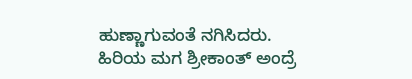ಹುಣ್ಣಾಗುವಂತೆ ನಗಿಸಿದರು.
ಹಿರಿಯ ಮಗ ಶ್ರೀಕಾಂತ್ ಅಂದ್ರೆ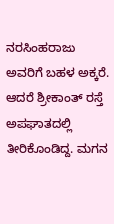ನರಸಿಂಹರಾಜು ಅವರಿಗೆ ಬಹಳ ಅಕ್ಕರೆ. ಆದರೆ ಶ್ರೀಕಾಂತ್ ರಸ್ತೆ ಅಪಘಾತದಲ್ಲಿ ತೀರಿಕೊಂಡಿದ್ದ. ಮಗನ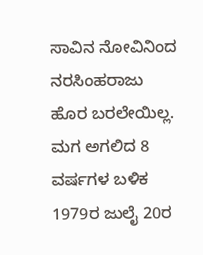ಸಾವಿನ ನೋವಿನಿಂದ ನರಸಿಂಹರಾಜು ಹೊರ ಬರಲೇಯಿಲ್ಲ. ಮಗ ಅಗಲಿದ 8 ವರ್ಷಗಳ ಬಳಿಕ 1979ರ ಜುಲೈ 20ರ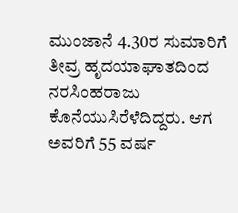ಮುಂಜಾನೆ 4.30ರ ಸುಮಾರಿಗೆ ತೀವ್ರ ಹೃದಯಾಘಾತದಿಂದ ನರಸಿಂಹರಾಜು ಕೊನೆಯುಸಿರೆಳೆದಿದ್ದರು. ಆಗ ಅವರಿಗೆ 55 ವರ್ಷ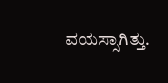ವಯಸ್ಸಾಗಿತ್ತು.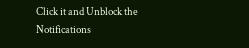Click it and Unblock the Notifications